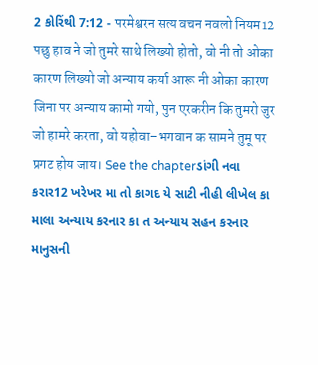2 કોરિંથી 7:12 - परमेश्वरन सत्य वचन नवलो नियम12 पछु हाव ने जो तुमरे साथे लिख्यो होतो, वो नी तो ओका कारण लिख्यो जो अन्याय कर्या आरू नी ओका कारण जिना पर अन्याय कामो गयो, पुन एरकरीन कि तुमरो जुर जो हामरे करता, वो यहोवा–भगवान क सामने तुमू पर प्रगट होय जाय। See the chapterડાંગી નવા કરાર12 ખરેખર મા તો કાગદ યે સાટી નીહી લીખેલ કા માલા અન્યાય કરનાર કા ત અન્યાય સહન કરનાર માનુસની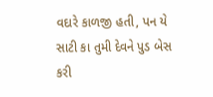વદારે કાળજી હતી, પન યે સાટી કા તુમી દેવને પુડ બેસ કરી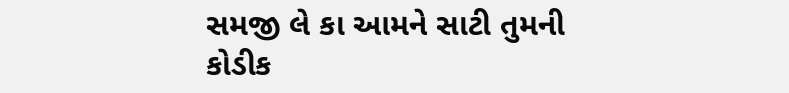સમજી લે કા આમને સાટી તુમની કોડીક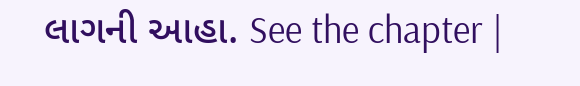લાગની આહા. See the chapter |